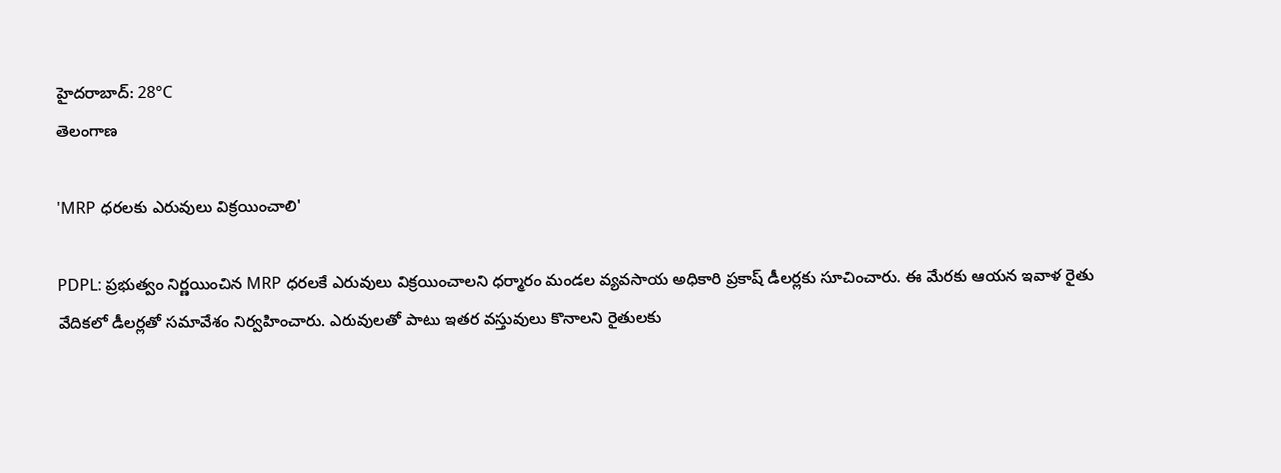హైదరాబాద్: 28°C
తెలంగాణ

'MRP ధరలకు ఎరువులు విక్రయించాలి'

PDPL: ప్రభుత్వం నిర్ణయించిన MRP ధరలకే ఎరువులు విక్రయించాలని ధర్మారం మండల వ్యవసాయ అధికారి ప్రకాష్ డీలర్లకు సూచించారు. ఈ మేరకు ఆయన ఇవాళ రైతు వేదికలో డీలర్లతో సమావేశం నిర్వహించారు. ఎరువులతో పాటు ఇతర వస్తువులు కొనాలని రైతులకు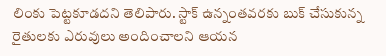లింకు పెట్టకూడదని తెలిపారు. స్టాక్ ఉన్నంతవరకు బుక్ చేసుకున్న రైతులకు ఎరువులు అందించాలని ఆయన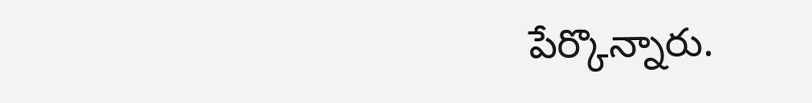పేర్కొన్నారు.